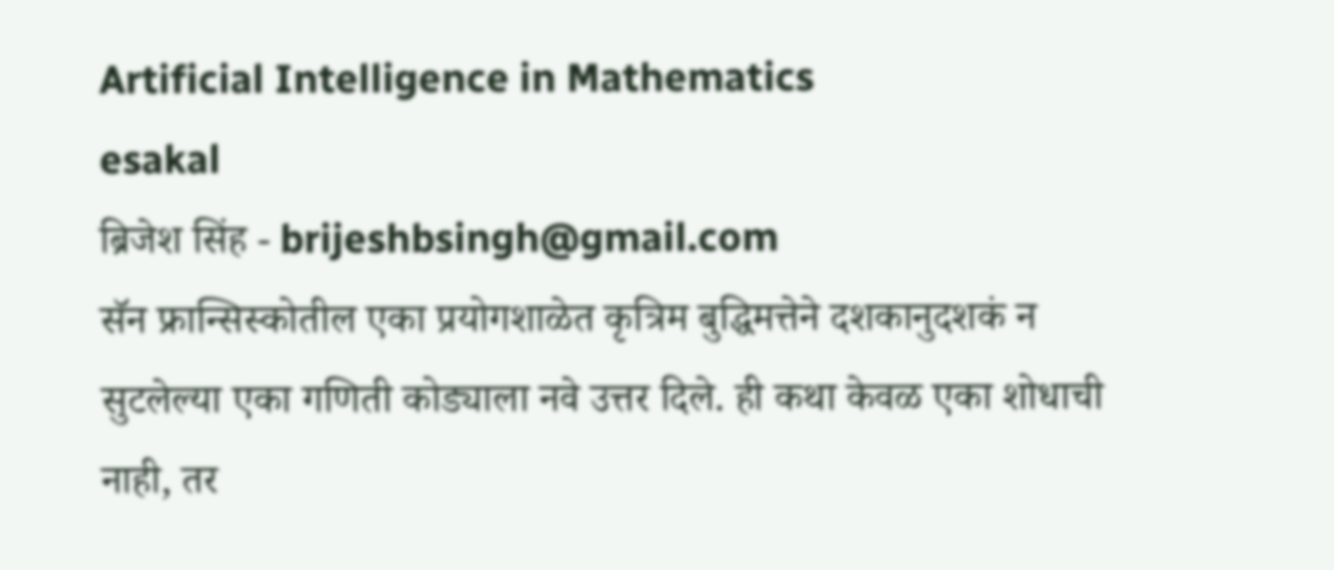Artificial Intelligence in Mathematics
esakal
ब्रिजेश सिंह - brijeshbsingh@gmail.com
सॅन फ्रान्सिस्कोतील एका प्रयोगशाळेत कृत्रिम बुद्धिमत्तेने दशकानुदशकं न सुटलेल्या एका गणिती कोड्याला नवे उत्तर दिले. ही कथा केवळ एका शोधाची नाही, तर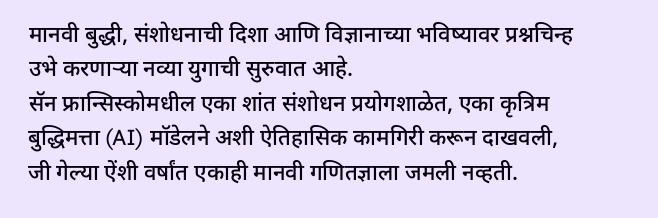मानवी बुद्धी, संशोधनाची दिशा आणि विज्ञानाच्या भविष्यावर प्रश्नचिन्ह उभे करणाऱ्या नव्या युगाची सुरुवात आहे.
सॅन फ्रान्सिस्कोमधील एका शांत संशोधन प्रयोगशाळेत, एका कृत्रिम बुद्धिमत्ता (AI) मॉडेलने अशी ऐतिहासिक कामगिरी करून दाखवली, जी गेल्या ऐंशी वर्षांत एकाही मानवी गणितज्ञाला जमली नव्हती.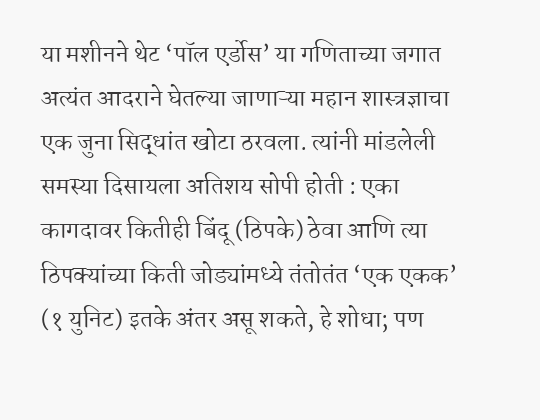या मशीनने थेट ‘पॉल एर्डोस’ या गणिताच्या जगात अत्यंत आदराने घेतल्या जाणाऱ्या महान शास्त्रज्ञाचा एक जुना सिद्धांत खोटा ठरवला. त्यांनी मांडलेली समस्या दिसायला अतिशय सोपी होती : एका कागदावर कितीही बिंदू (ठिपके) ठेवा आणि त्या ठिपक्यांच्या किती जोड्यांमध्ये तंतोतंत ‘एक एकक’ (१ युनिट) इतके अंतर असू शकते, हे शोधा; पण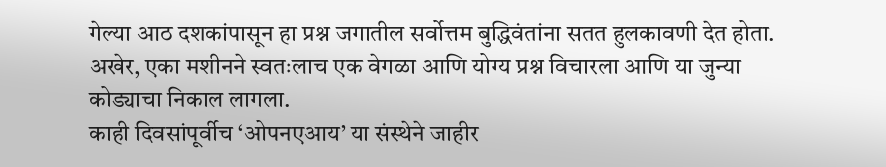गेल्या आठ दशकांपासून हा प्रश्न जगातील सर्वोत्तम बुद्धिवंतांना सतत हुलकावणी देत होता. अखेर, एका मशीनने स्वतःलाच एक वेगळा आणि योग्य प्रश्न विचारला आणि या जुन्या कोड्याचा निकाल लागला.
काही दिवसांपूर्वीच ‘ओपनएआय’ या संस्थेने जाहीर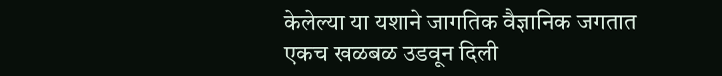केलेल्या या यशाने जागतिक वैज्ञानिक जगतात एकच खळबळ उडवून दिली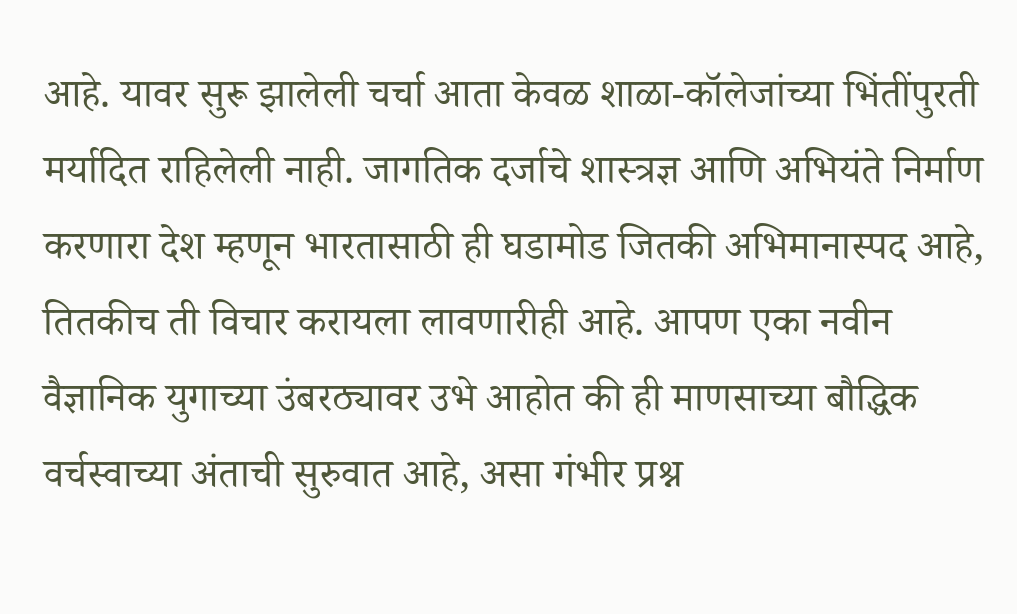आहे. यावर सुरू झालेली चर्चा आता केवळ शाळा-कॉलेजांच्या भिंतींपुरती मर्यादित राहिलेली नाही. जागतिक दर्जाचे शास्त्रज्ञ आणि अभियंते निर्माण करणारा देश म्हणून भारतासाठी ही घडामोड जितकी अभिमानास्पद आहे, तितकीच ती विचार करायला लावणारीही आहे. आपण एका नवीन वैज्ञानिक युगाच्या उंबरठ्यावर उभे आहोत की ही माणसाच्या बौद्धिक वर्चस्वाच्या अंताची सुरुवात आहे, असा गंभीर प्रश्न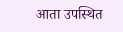आता उपस्थित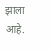झाला आहे.